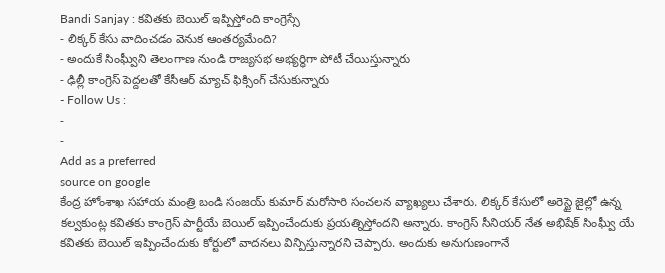Bandi Sanjay : కవితకు బెయిల్ ఇప్పిస్తోంది కాంగ్రెస్సే
- లిక్కర్ కేసు వాదించడం వెనుక ఆంతర్యమేంది?
- అందుకే సింఘ్వీని తెలంగాణ నుండి రాజ్యసభ అభ్యర్ధిగా పోటీ చేయిస్తున్నారు
- ఢిల్లీ కాంగ్రెస్ పెద్దలతో కేసీఆర్ మ్యాచ్ ఫిక్సింగ్ చేసుకున్నారు
- Follow Us :
-
-
Add as a preferred
source on google
కేంద్ర హోంశాఖ సహాయ మంత్రి బండి సంజయ్ కుమార్ మరోసారి సంచలన వ్యాఖ్యలు చేశారు. లిక్కర్ కేసులో అరెస్టై జైల్లో ఉన్న కల్వకుంట్ల కవితకు కాంగ్రెస్ పార్టీయే బెయిల్ ఇప్పించేందుకు ప్రయత్నిస్తోందని అన్నారు. కాంగ్రెస్ సీనియర్ నేత అభిషేక్ సింఘ్వీ యే కవితకు బెయిల్ ఇప్పించేందుకు కోర్టులో వాదనలు విన్పిస్తున్నారని చెప్పారు. అందుకు అనుగుణంగానే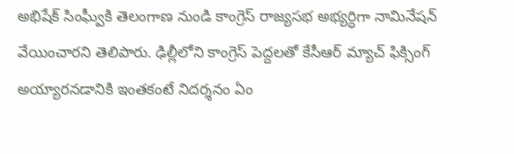అభిషేక్ సింఘ్వీకి తెలంగాణ నుండి కాంగ్రెస్ రాజ్యసభ అభ్యర్ధిగా నామినేషన్ వేయించారని తెలిపారు. ఢిల్లీలోని కాంగ్రెస్ పెద్దలతో కేసీఆర్ మ్యాచ్ ఫిక్సింగ్ అయ్యారనడానికి ఇంతకంటే నిదర్శనం ఏం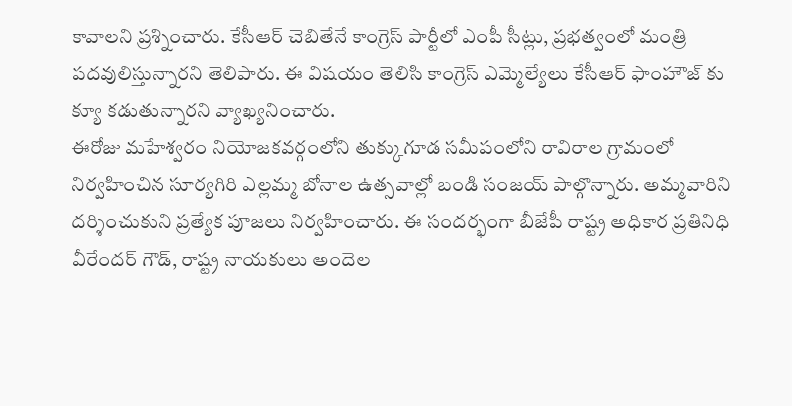కావాలని ప్రశ్నించారు. కేసీఆర్ చెబితేనే కాంగ్రెస్ పార్టీలో ఎంపీ సీట్లు, ప్రభత్వంలో మంత్రి పదవులిస్తున్నారని తెలిపారు. ఈ విషయం తెలిసి కాంగ్రెస్ ఎమ్మెల్యేలు కేసీఆర్ ఫాంహౌజ్ కు క్యూ కడుతున్నారని వ్యాఖ్యనించారు.
ఈరోజు మహేశ్వరం నియోజకవర్గంలోని తుక్కుగూడ సమీపంలోని రావిరాల గ్రామంలో నిర్వహించిన సూర్యగిరి ఎల్లమ్మ బోనాల ఉత్సవాల్లో బండి సంజయ్ పాల్గొన్నారు. అమ్మవారిని దర్శించుకుని ప్రత్యేక పూజలు నిర్వహించారు. ఈ సందర్భంగా బీజేపీ రాష్ట్ర అధికార ప్రతినిధి వీరేందర్ గౌడ్, రాష్ట్ర నాయకులు అందెల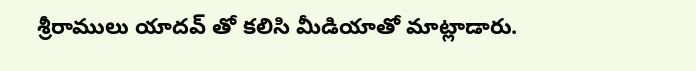శ్రీరాములు యాదవ్ తో కలిసి మీడియాతో మాట్లాడారు.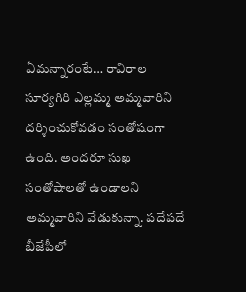ఏమన్నారంటే… రావిరాల సూర్యగిరి ఎల్లమ్మ అమ్మవారిని దర్శించుకోవడం సంతోషంగా ఉంది. అందరూ సుఖ సంతోషాలతో ఉండాలని అమ్మవారిని వేడుకున్నా. పదేపదే బీజేపీలో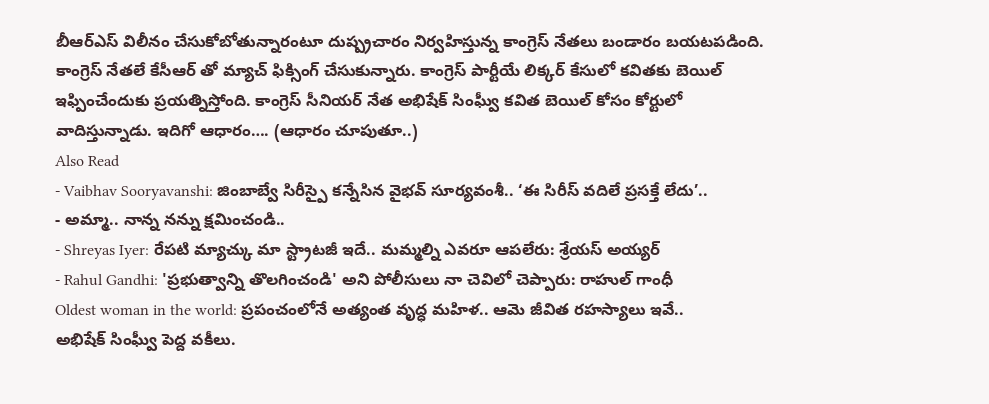బీఆర్ఎస్ విలీనం చేసుకోబోతున్నారంటూ దుష్ప్రచారం నిర్వహిస్తున్న కాంగ్రెస్ నేతలు బండారం బయటపడింది. కాంగ్రెస్ నేతలే కేసీఆర్ తో మ్యాచ్ ఫిక్సింగ్ చేసుకున్నారు. కాంగ్రెస్ పార్టీయే లిక్కర్ కేసులో కవితకు బెయిల్ ఇఫ్పించేందుకు ప్రయత్నిస్తోంది. కాంగ్రెస్ సీనియర్ నేత అభిషేక్ సింఘ్వీ కవిత బెయిల్ కోసం కోర్టులో వాదిస్తున్నాడు. ఇదిగో ఆధారం…. (ఆధారం చూపుతూ..)
Also Read
- Vaibhav Sooryavanshi: జింబాబ్వే సిరీస్పై కన్నేసిన వైభవ్ సూర్యవంశీ.. ‘ఈ సిరీస్ వదిలే ప్రసక్తే లేదు’..
- అమ్మా.. నాన్న నన్ను క్షమించండి..
- Shreyas Iyer: రేపటి మ్యాచ్కు మా స్ట్రాటజీ ఇదే.. మమ్మల్ని ఎవరూ ఆపలేరు: శ్రేయస్ అయ్యర్
- Rahul Gandhi: 'ప్రభుత్వాన్ని తొలగించండి' అని పోలీసులు నా చెవిలో చెప్పారు: రాహుల్ గాంధీ
Oldest woman in the world: ప్రపంచంలోనే అత్యంత వృద్ధ మహిళ.. ఆమె జీవిత రహస్యాలు ఇవే..
అభిషేక్ సింఘ్వీ పెద్ద వకీలు.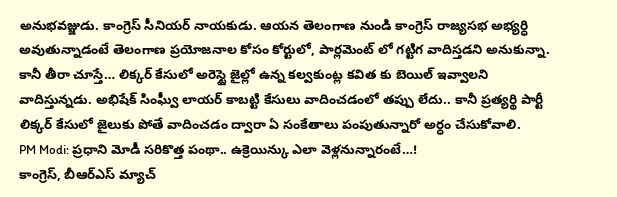అనుభవజ్జుడు. కాంగ్రెస్ సీనియర్ నాయకుడు. ఆయన తెలంగాణ నుండి కాంగ్రెస్ రాజ్యసభ అభ్యర్ధి అవుతున్నాడంటే తెలంగాణ ప్రయోజనాల కోసం కోర్టులో, పార్లమెంట్ లో గట్టిగ వాదిస్తడని అనుకున్నా. కానీ తీరా చూస్తే… లిక్కర్ కేసులో అరెస్టై జైల్లో ఉన్న కల్వకుంట్ల కవిత కు బెయిల్ ఇవ్వాలని వాదిస్తున్నడు. అభిషేక్ సింఘ్వీ లాయర్ కాబట్టి కేసులు వాదించడంలో తప్పు లేదు.. కానీ ప్రత్యర్థి పార్టీ లిక్కర్ కేసులో జైలుకు పోతే వాదించడం ద్వారా ఏ సంకేతాలు పంపుతున్నారో అర్ధం చేసుకోవాలి.
PM Modi: ప్రధాని మోడీ సరికొత్త పంథా.. ఉక్రెయిన్కు ఎలా వెళ్లనున్నారంటే…!
కాంగ్రెస్, బీఆర్ఎస్ మ్యాచ్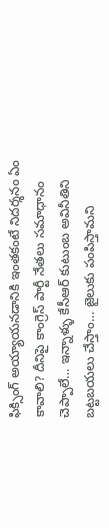ఫిక్సింగ్ అయ్యాయనడానికి ఇంతకంటే నిదర్శనం ఏం కావాలి? దీనిపై కాంగ్రెస్ పార్టీ నేతలు సమాధానం చెప్పాలే… ఇన్నాళ్ళు కేసీఆర్ కుటుంబ అవినీతిని బట్టబయలు చేస్తాం… జైలుకు పంపిస్తామని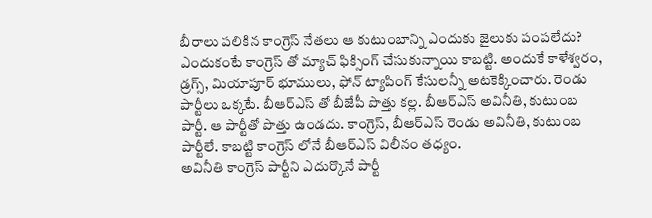బీరాలు పలికిన కాంగ్రెస్ నేతలు ఆ కుటుంబాన్ని ఎందుకు జైలుకు పంపలేదు? ఎందుకంటే కాంగ్రెస్ తో మ్యాచ్ ఫిక్సింగ్ చేసుకున్నాయి కాబట్టి. అందుకే కాళేశ్వరం, డ్రగ్స్, మియాపూర్ భూములు, ఫోన్ ట్యాపింగ్ కేసులన్నీ అటకెక్కించారు. రెండు పార్టీలు ఒక్కటే. బీఆర్ఎస్ తో బీజేపీ పొత్తు కల్ల. బీఆర్ఎస్ అవినీతి, కుటుంబ పార్టీ. ఆ పార్టీతో పొత్తు ఉండదు. కాంగ్రెస్, బీఆర్ఎస్ రెండు అవినీతి, కుటుంబ పార్టీలే. కాబట్టి కాంగ్రెస్ లోనే బీఆర్ఎస్ విలీనం తధ్యం.
అవినీతి కాంగ్రెస్ పార్టీని ఎదుర్కొనే పార్టీ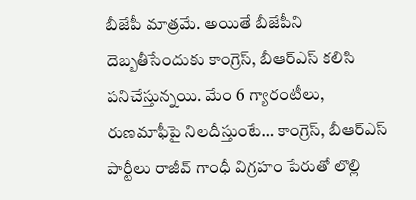బీజేపీ మాత్రమే. అయితే బీజేపీని దెబ్బతీసేందుకు కాంగ్రెస్, బీఆర్ఎస్ కలిసి పనిచేస్తున్నయి. మేం 6 గ్యారంటీలు, రుణమాఫీపై నిలదీస్తుంటే… కాంగ్రెస్, బీఆర్ఎస్ పార్టీలు రాజీవ్ గాంధీ విగ్రహం పేరుతో లొల్లి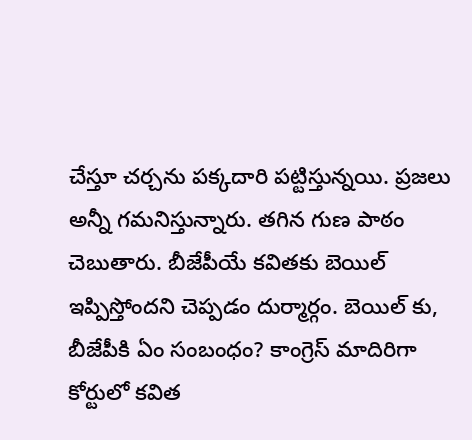చేస్తూ చర్చను పక్కదారి పట్టిస్తున్నయి. ప్రజలు అన్నీ గమనిస్తున్నారు. తగిన గుణ పాఠం చెబుతారు. బీజేపీయే కవితకు బెయిల్ ఇప్పిస్తోందని చెప్పడం దుర్మార్గం. బెయిల్ కు, బీజేపీకి ఏం సంబంధం? కాంగ్రెస్ మాదిరిగా కోర్టులో కవిత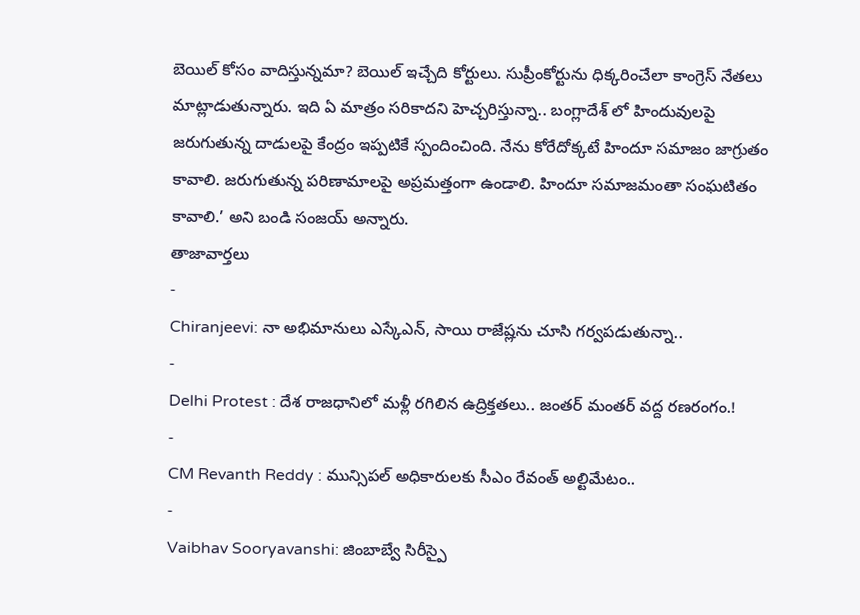బెయిల్ కోసం వాదిస్తున్నమా? బెయిల్ ఇచ్చేది కోర్టులు. సుప్రీంకోర్టును ధిక్కరించేలా కాంగ్రెస్ నేతలు మాట్లాడుతున్నారు. ఇది ఏ మాత్రం సరికాదని హెచ్చరిస్తున్నా.. బంగ్లాదేశ్ లో హిందువులపై జరుగుతున్న దాడులపై కేంద్రం ఇప్పటికే స్పందించింది. నేను కోరేదోక్కటే హిందూ సమాజం జాగ్రుతం కావాలి. జరుగుతున్న పరిణామాలపై అప్రమత్తంగా ఉండాలి. హిందూ సమాజమంతా సంఘటితం కావాలి.’ అని బండి సంజయ్ అన్నారు.
తాజావార్తలు
-
Chiranjeevi: నా అభిమానులు ఎస్కేఎన్, సాయి రాజేష్లను చూసి గర్వపడుతున్నా..
-
Delhi Protest : దేశ రాజధానిలో మళ్లీ రగిలిన ఉద్రిక్తతలు.. జంతర్ మంతర్ వద్ద రణరంగం.!
-
CM Revanth Reddy : మున్సిపల్ అధికారులకు సీఎం రేవంత్ అల్టిమేటం..
-
Vaibhav Sooryavanshi: జింబాబ్వే సిరీస్పై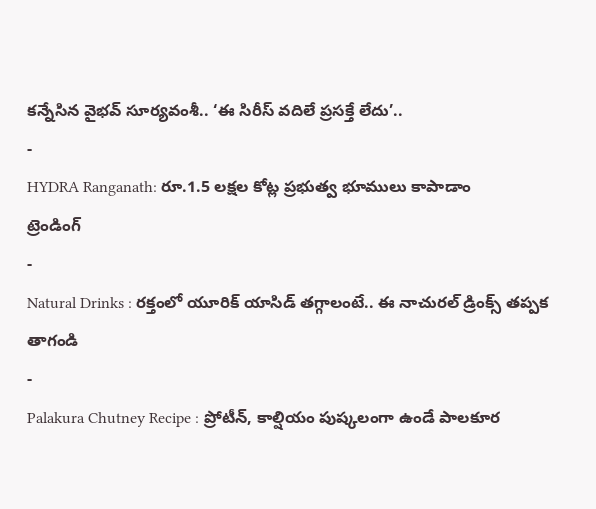కన్నేసిన వైభవ్ సూర్యవంశీ.. ‘ఈ సిరీస్ వదిలే ప్రసక్తే లేదు’..
-
HYDRA Ranganath: రూ.1.5 లక్షల కోట్ల ప్రభుత్వ భూములు కాపాడాం
ట్రెండింగ్
-
Natural Drinks : రక్తంలో యూరిక్ యాసిడ్ తగ్గాలంటే.. ఈ నాచురల్ డ్రింక్స్ తప్పక తాగండి
-
Palakura Chutney Recipe : ప్రోటీన్, కాల్షియం పుష్కలంగా ఉండే పాలకూర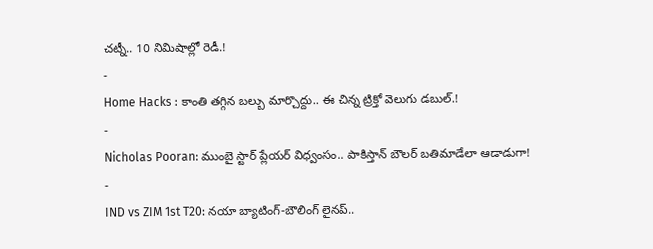చట్నీ.. 10 నిమిషాల్లో రెడీ.!
-
Home Hacks : కాంతి తగ్గిన బల్బు మార్చొద్దు.. ఈ చిన్న ట్రిక్తో వెలుగు డబుల్.!
-
Nicholas Pooran: ముంబై స్టార్ ప్లేయర్ విధ్వంసం.. పాకిస్తాన్ బౌలర్ బతిమాడేలా ఆడాడుగా!
-
IND vs ZIM 1st T20: నయా బ్యాటింగ్-బౌలింగ్ లైనప్..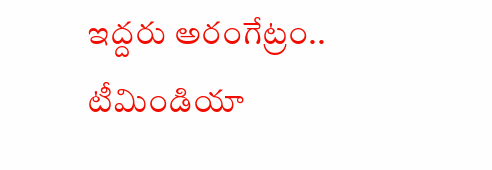ఇద్దరు అరంగేట్రం.. టీమిండియా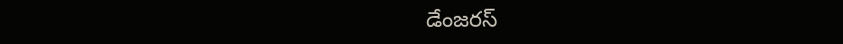డేంజరస్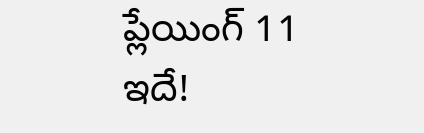ప్లేయింగ్ 11 ఇదే!